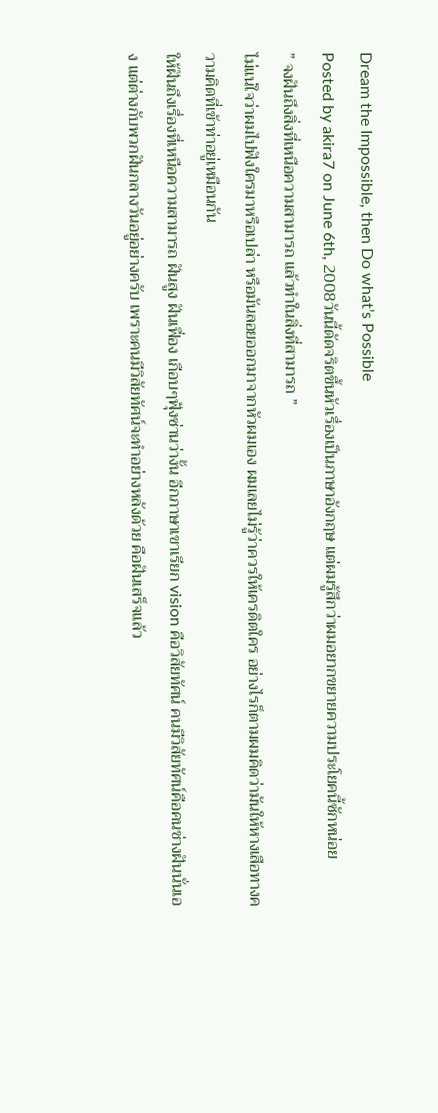Dream the Impossible, then Do what’s Possible
Posted by akira7 on June 6th, 2008วันนี้ดัดจริตขึ้นหัวเรื่องเป็นภาษาอังกฤษ แต่ผมรู้สึกว่าผมอยากขยายความประโยคนี้ซักหน่อย
” จงฝันถึงสิ่งที่เหนือความสามารถ แล้วทำในสิ่งที่สามารถ ”
ไม่แน่ใจว่าผมไปฟังใครมาหรือเปล่า หรือมันลอยออกมาจากหัวผมเอง ผมเลยไม่รู้ว่าควรให้เครดิตใคร อย่างไรก็ตามผมคิดว่ามันให้หางเสือทางความคิดที่เข้าท่าอยู่เหมือนกัน
ให้ฝันถึงเรื่องที่เหนือความสามารถ ฝันสูง ฝันเฟื่อง เกือบๆฟุ้งซ่านว่างั้น อีกภาษาเขาเรียก vision คือวิสัยทัศน์ คนมีวิสัยทัศน์คือคนช่างฝันนั่นเอง แต่ต่างกับพวกฝันกลางวันอยู่อย่างครับ เพราะคนมีวิสัยทัศน์จะทำอย่างหลังด้วย คือฝันเสร็จแล้ว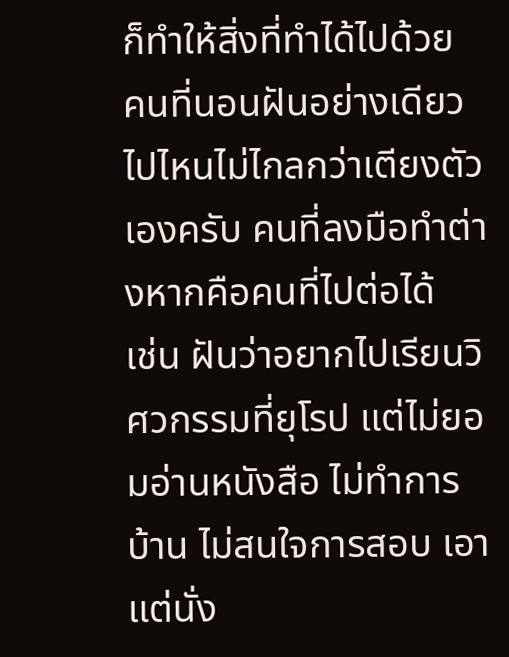ก็ทำให้สิ่งที่ทำได้ไปด้วย คนที่นอนฝันอย่างเดียวไปไหนไม่ไกลกว่าเตียงตัวเองครับ คนที่ลงมือทำต่างหากคือคนที่ไปต่อได้
เช่น ฝันว่าอยากไปเรียนวิศวกรรมที่ยุโรป แต่ไม่ยอมอ่านหนังสือ ไม่ทำการบ้าน ไม่สนใจการสอบ เอาแต่นั่ง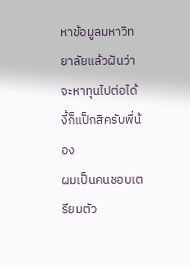หาข้อมูลมหาวิทยาลัยแล้วฝันว่าจะหาทุนไปต่อได้ งี้ก็แป็กสิครับพี่น้อง
ผมเป็นคนชอบเตรียมตัว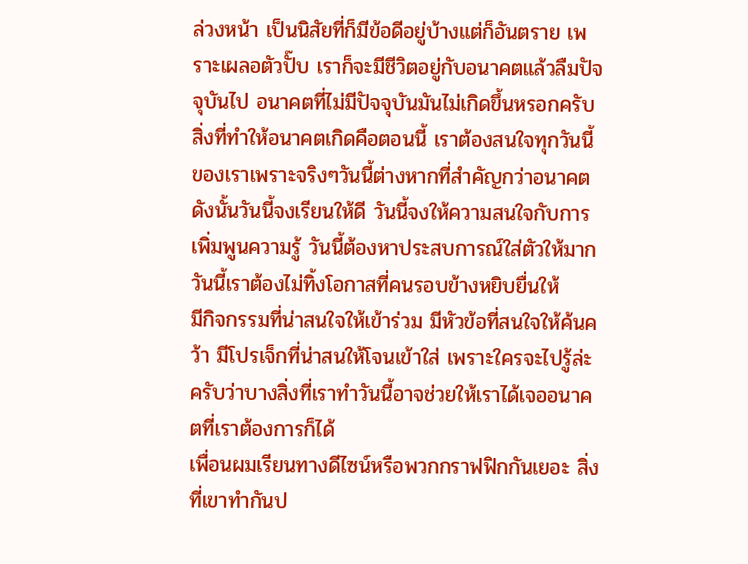ล่วงหน้า เป็นนิสัยที่ก็มีข้อดีอยู่บ้างแต่ก็อันตราย เพราะเผลอตัวปั๊บ เราก็จะมีชีวิตอยู่กับอนาคตแล้วลืมปัจจุบันไป อนาคตที่ไม่มีปัจจุบันมันไม่เกิดขึ้นหรอกครับ สิ่งที่ทำให้อนาคตเกิดคือตอนนี้ เราต้องสนใจทุกวันนี้ของเราเพราะจริงๆวันนี้ต่างหากที่สำคัญกว่าอนาคต
ดังนั้นวันนี้จงเรียนให้ดี วันนี้จงให้ความสนใจกับการเพิ่มพูนความรู้ วันนี้ต้องหาประสบการณ์ใส่ตัวให้มาก วันนี้เราต้องไม่ทิ้งโอกาสที่คนรอบข้างหยิบยื่นให้
มีกิจกรรมที่น่าสนใจให้เข้าร่วม มีหัวข้อที่สนใจให้ค้นคว้า มีโปรเจ็กที่น่าสนให้โจนเข้าใส่ เพราะใครจะไปรู้ล่ะครับว่าบางสิ่งที่เราทำวันนี้อาจช่วยให้เราได้เจออนาคตที่เราต้องการก็ได้
เพื่อนผมเรียนทางดีไซน์หรือพวกกราฟฟิกกันเยอะ สิ่งที่เขาทำกันป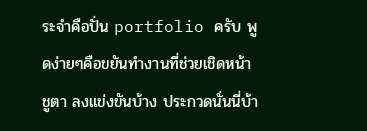ระจำคือปั่น portfolio ครับ พูดง่ายๆคือขยันทำงานที่ช่วยเชิดหน้าชูตา ลงแข่งขันบ้าง ประกวดนั่นนี่บ้า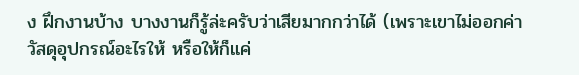ง ฝึกงานบ้าง บางงานก็รู้ล่ะครับว่าเสียมากกว่าได้ (เพราะเขาไม่ออกค่าวัสดุอุปกรณ์อะไรให้ หรือให้ก็แค่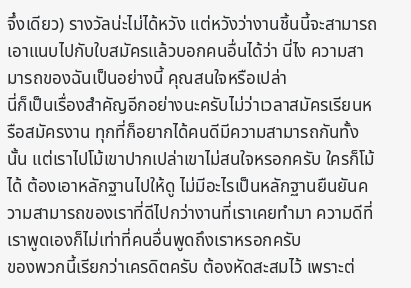จึ๋งเดียว) รางวัลน่ะไม่ได้หวัง แต่หวังว่างานชิ้นนี้จะสามารถเอาแนบไปกับใบสมัครแล้วบอกคนอื่นได้ว่า นี่ไง ความสามารถของฉันเป็นอย่างนี้ คุณสนใจหรือเปล่า
นี่ก็เป็นเรื่องสำคัญอีกอย่างนะครับไม่ว่าเวลาสมัครเรียนหรือสมัครงาน ทุกที่ก็อยากได้คนดีมีความสามารถกันทั้งนั้น แต่เราไปโม้เขาปากเปล่าเขาไม่สนใจหรอกครับ ใครก็โม้ได้ ต้องเอาหลักฐานไปให้ดู ไม่มีอะไรเป็นหลักฐานยืนยันความสามารถของเราที่ดีไปกว่างานที่เราเคยทำมา ความดีที่เราพูดเองก็ไม่เท่าที่คนอื่นพูดถึงเราหรอกครับ
ของพวกนี้เรียกว่าเครดิตครับ ต้องหัดสะสมไว้ เพราะต่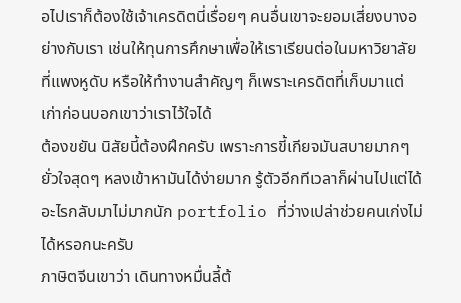อไปเราก็ต้องใช้เจ้าเครดิตนี่เรื่อยๆ คนอื่นเขาจะยอมเสี่ยงบางอย่างกับเรา เช่นให้ทุนการศึกษาเพื่อให้เราเรียนต่อในมหาวิยาลัยที่แพงหูดับ หรือให้ทำงานสำคัญๆ ก็เพราะเครดิตที่เก็บมาแต่เก่าก่อนบอกเขาว่าเราไว้ใจได้
ต้องขยัน นิสัยนี้ต้องฝึกครับ เพราะการขี้เกียจมันสบายมากๆ ยั่วใจสุดๆ หลงเข้าหามันได้ง่ายมาก รู้ตัวอีกทีเวลาก็ผ่านไปแต่ได้อะไรกลับมาไม่มากนัก portfolio ที่ว่างเปล่าช่วยคนเก่งไม่ได้หรอกนะครับ
ภาษิตจีนเขาว่า เดินทางหมื่นลี้ต้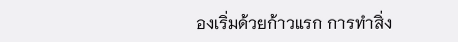องเริ่มด้วยก้าวแรก การทำสิ่ง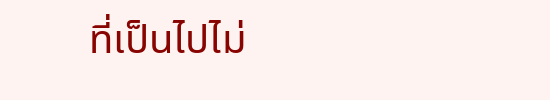ที่เป็นไปไม่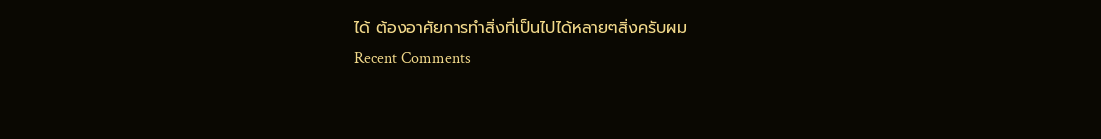ได้ ต้องอาศัยการทำสิ่งที่เป็นไปได้หลายๆสิ่งครับผม
Recent Comments